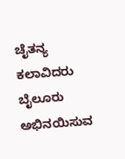ಚೈತನ್ಯ ಕಲಾವಿದರು ಬೈಲೂರು ಅಭಿನಯಿಸುವ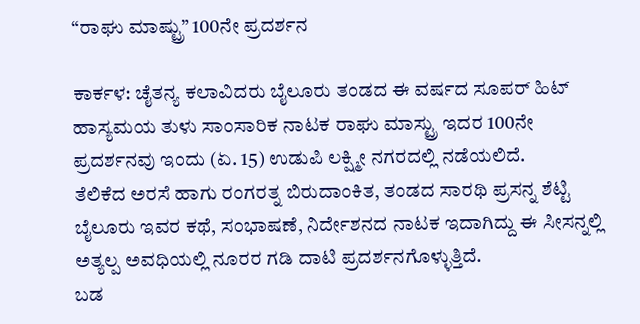“ರಾಘು ಮಾಷ್ಟ್ರು” 100ನೇ ಪ್ರದರ್ಶನ

ಕಾರ್ಕಳ: ಚೈತನ್ಯ ಕಲಾವಿದರು ಬೈಲೂರು ತಂಡದ ಈ ವರ್ಷದ ಸೂಪರ್ ಹಿಟ್ ಹಾಸ್ಯಮಯ ತುಳು ಸಾಂಸಾರಿಕ ನಾಟಕ ರಾಘು ಮಾಸ್ಟ್ರು ಇದರ 100ನೇ ಪ್ರದರ್ಶನವು ಇಂದು (ಏ. 15) ಉಡುಪಿ ಲಕ್ಷ್ಮೀ ನಗರದಲ್ಲಿ ನಡೆಯಲಿದೆ.
ತೆಲಿಕೆದ ಅರಸೆ ಹಾಗು ರಂಗರತ್ನ ಬಿರುದಾಂಕಿತ, ತಂಡದ ಸಾರಥಿ ಪ್ರಸನ್ನ ಶೆಟ್ಟಿ ಬೈಲೂರು ಇವರ ಕಥೆ, ಸಂಭಾಷಣೆ, ನಿರ್ದೇಶನದ ನಾಟಕ ಇದಾಗಿದ್ದು ಈ ಸೀಸನ್ನಲ್ಲಿ ಅತ್ಯಲ್ಪ ಅವಧಿಯಲ್ಲಿ ನೂರರ ಗಡಿ ದಾಟಿ ಪ್ರದರ್ಶನಗೊಳ್ಳುತ್ತಿದೆ.
ಬಡ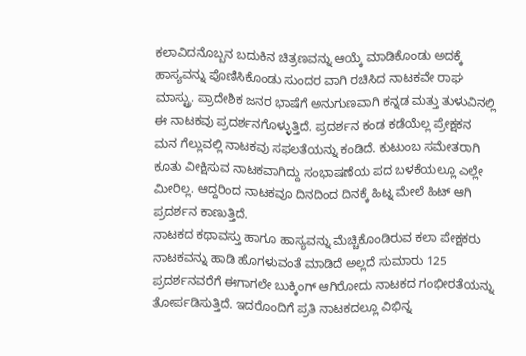ಕಲಾವಿದನೊಬ್ಬನ ಬದುಕಿನ ಚಿತ್ರಣವನ್ನು ಆಯ್ಕೆ ಮಾಡಿಕೊಂಡು ಅದಕ್ಕೆ ಹಾಸ್ಯವನ್ನು ಪೊಣಿಸಿಕೊಂಡು ಸುಂದರ ವಾಗಿ ರಚಿಸಿದ ನಾಟಕವೇ ರಾಘ ಮಾಸ್ಟ್ರು. ಪ್ರಾದೇಶಿಕ ಜನರ ಭಾಷೆಗೆ ಅನುಗುಣವಾಗಿ ಕನ್ನಡ ಮತ್ತು ತುಳುವಿನಲ್ಲಿ ಈ ನಾಟಕವು ಪ್ರದರ್ಶನಗೊಳ್ಳುತ್ತಿದೆ. ಪ್ರದರ್ಶನ ಕಂಡ ಕಡೆಯೆಲ್ಲ ಪ್ರೇಕ್ಷಕನ ಮನ ಗೆಲ್ಲುವಲ್ಲಿ ನಾಟಕವು ಸಫಲತೆಯನ್ನು ಕಂಡಿದೆ. ಕುಟುಂಬ ಸಮೇತರಾಗಿ ಕೂತು ವೀಕ್ಷಿಸುವ ನಾಟಕವಾಗಿದ್ದು ಸಂಭಾಷಣೆಯ ಪದ ಬಳಕೆಯಲ್ಲೂ ಎಲ್ಲೇ ಮೀರಿಲ್ಲ. ಆದ್ದರಿಂದ ನಾಟಕವೂ ದಿನದಿಂದ ದಿನಕ್ಕೆ ಹಿಟ್ನ ಮೇಲೆ ಹಿಟ್ ಆಗಿ ಪ್ರದರ್ಶನ ಕಾಣುತ್ತಿದೆ.
ನಾಟಕದ ಕಥಾವಸ್ತು ಹಾಗೂ ಹಾಸ್ಯವನ್ನು ಮೆಚ್ಚಿಕೊಂಡಿರುವ ಕಲಾ ಪೇಕ್ಷಕರು ನಾಟಕವನ್ನು ಹಾಡಿ ಹೊಗಳುವಂತೆ ಮಾಡಿದೆ ಅಲ್ಲದೆ ಸುಮಾರು 125 ಪ್ರದರ್ಶನವರೆಗೆ ಈಗಾಗಲೇ ಬುಕ್ಕಿಂಗ್ ಆಗಿರೋದು ನಾಟಕದ ಗಂಭೀರತೆಯನ್ನು ತೋರ್ಪಡಿಸುತ್ತಿದೆ. ಇದರೊಂದಿಗೆ ಪ್ರತಿ ನಾಟಕದಲ್ಲೂ ವಿಭಿನ್ನ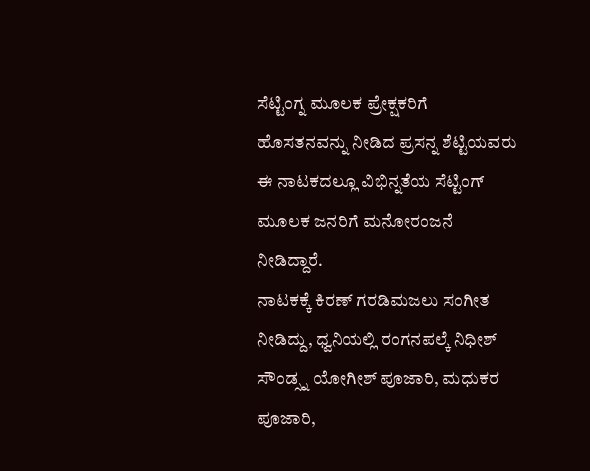ಸೆಟ್ಟಿಂಗ್ನ ಮೂಲಕ ಪ್ರೇಕ್ಷಕರಿಗೆ ಹೊಸತನವನ್ನು ನೀಡಿದ ಪ್ರಸನ್ನ ಶೆಟ್ಟಿಯವರು ಈ ನಾಟಕದಲ್ಲೂ ವಿಭಿನ್ನತೆಯ ಸೆಟ್ಟಿಂಗ್ ಮೂಲಕ ಜನರಿಗೆ ಮನೋರಂಜನೆ ನೀಡಿದ್ದಾರೆ.
ನಾಟಕಕ್ಕೆ ಕಿರಣ್ ಗರಡಿಮಜಲು ಸಂಗೀತ ನೀಡಿದ್ದು, ಧ್ವನಿಯಲ್ಲಿ ರಂಗನಪಲ್ಕೆ ನಿಧೀಶ್ ಸೌಂಡ್ಸ್ನ ಯೋಗೀಶ್ ಪೂಜಾರಿ, ಮಧುಕರ ಪೂಜಾರಿ,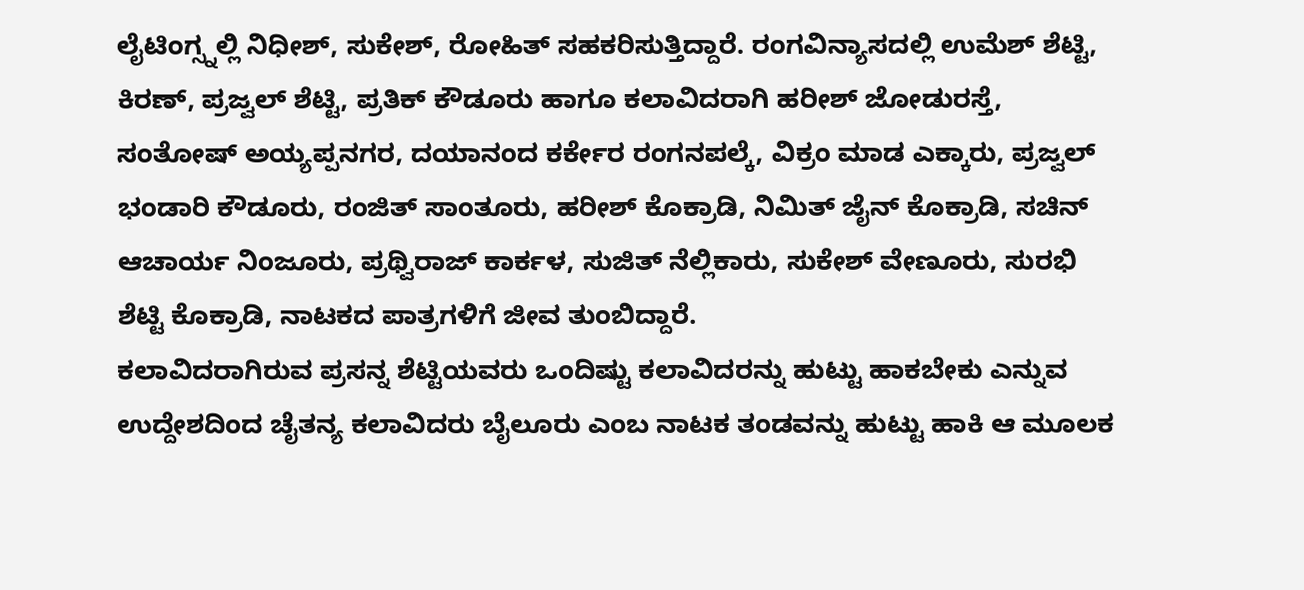ಲೈಟಿಂಗ್ಸ್ನಲ್ಲಿ ನಿಧೀಶ್, ಸುಕೇಶ್, ರೋಹಿತ್ ಸಹಕರಿಸುತ್ತಿದ್ದಾರೆ. ರಂಗವಿನ್ಯಾಸದಲ್ಲಿ ಉಮೆಶ್ ಶೆಟ್ಟಿ, ಕಿರಣ್, ಪ್ರಜ್ವಲ್ ಶೆಟ್ಟಿ, ಪ್ರತಿಕ್ ಕೌಡೂರು ಹಾಗೂ ಕಲಾವಿದರಾಗಿ ಹರೀಶ್ ಜೋಡುರಸ್ತೆ, ಸಂತೋಷ್ ಅಯ್ಯಪ್ಪನಗರ, ದಯಾನಂದ ಕರ್ಕೇರ ರಂಗನಪಲ್ಕೆ, ವಿಕ್ರಂ ಮಾಡ ಎಕ್ಕಾರು, ಪ್ರಜ್ವಲ್ ಭಂಡಾರಿ ಕೌಡೂರು, ರಂಜಿತ್ ಸಾಂತೂರು, ಹರೀಶ್ ಕೊಕ್ರಾಡಿ, ನಿಮಿತ್ ಜೈನ್ ಕೊಕ್ರಾಡಿ, ಸಚಿನ್ ಆಚಾರ್ಯ ನಿಂಜೂರು, ಪ್ರಥ್ವಿರಾಜ್ ಕಾರ್ಕಳ, ಸುಜಿತ್ ನೆಲ್ಲಿಕಾರು, ಸುಕೇಶ್ ವೇಣೂರು, ಸುರಭಿ ಶೆಟ್ಟಿ ಕೊಕ್ರಾಡಿ, ನಾಟಕದ ಪಾತ್ರಗಳಿಗೆ ಜೀವ ತುಂಬಿದ್ದಾರೆ.
ಕಲಾವಿದರಾಗಿರುವ ಪ್ರಸನ್ನ ಶೆಟ್ಟಿಯವರು ಒಂದಿಷ್ಟು ಕಲಾವಿದರನ್ನು ಹುಟ್ಟು ಹಾಕಬೇಕು ಎನ್ನುವ ಉದ್ದೇಶದಿಂದ ಚೈತನ್ಯ ಕಲಾವಿದರು ಬೈಲೂರು ಎಂಬ ನಾಟಕ ತಂಡವನ್ನು ಹುಟ್ಟು ಹಾಕಿ ಆ ಮೂಲಕ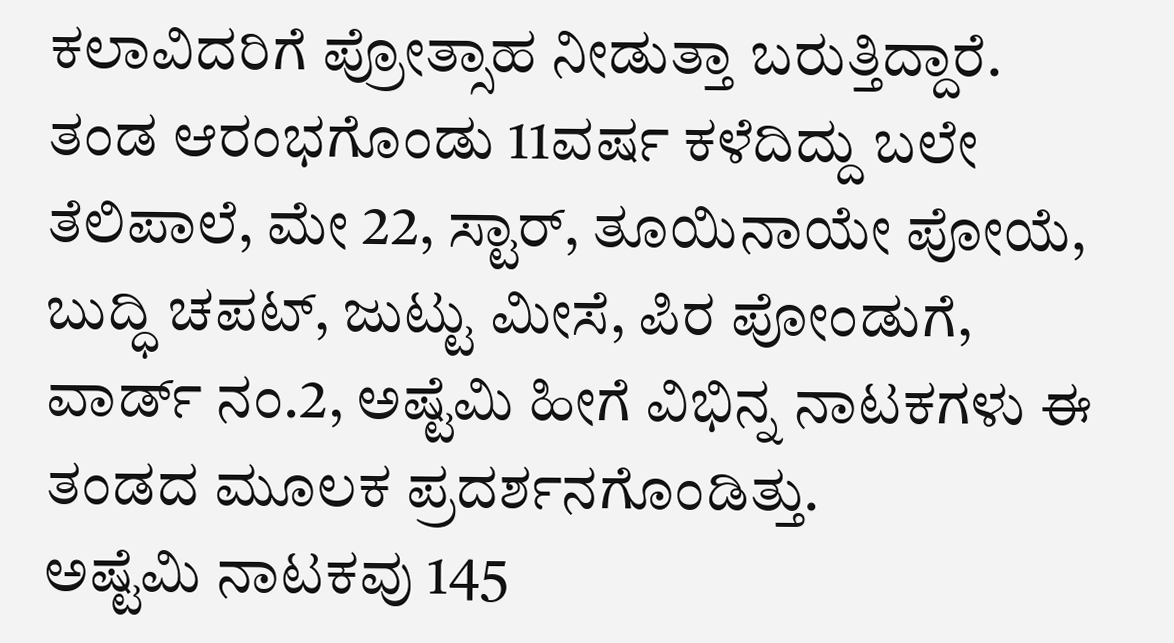ಕಲಾವಿದರಿಗೆ ಪ್ರೋತ್ಸಾಹ ನೀಡುತ್ತಾ ಬರುತ್ತಿದ್ದಾರೆ.
ತಂಡ ಆರಂಭಗೊಂಡು 11ವರ್ಷ ಕಳೆದಿದ್ದು ಬಲೇ ತೆಲಿಪಾಲೆ, ಮೇ 22, ಸ್ಟಾರ್, ತೂಯಿನಾಯೇ ಪೋಯೆ, ಬುದ್ಧಿ ಚಪಟ್, ಜುಟ್ಟು ಮೀಸೆ, ಪಿರ ಪೋಂಡುಗೆ, ವಾರ್ಡ್ ನಂ.2, ಅಷ್ಟೆಮಿ ಹೀಗೆ ವಿಭಿನ್ನ ನಾಟಕಗಳು ಈ ತಂಡದ ಮೂಲಕ ಪ್ರದರ್ಶನಗೊಂಡಿತ್ತು.
ಅಷ್ಟೆಮಿ ನಾಟಕವು 145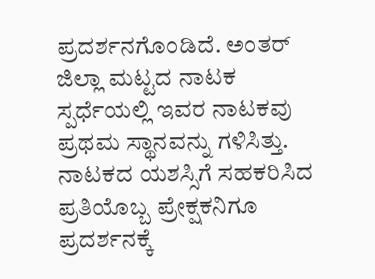ಪ್ರದರ್ಶನಗೊಂಡಿದೆ. ಅಂತರ್ ಜಿಲ್ಲಾ ಮಟ್ಟದ ನಾಟಕ ಸ್ಪರ್ಧೆಯಲ್ಲಿ ಇವರ ನಾಟಕವು ಪ್ರಥಮ ಸ್ಥಾನವನ್ನು ಗಳಿಸಿತ್ತು.
ನಾಟಕದ ಯಶಸ್ಸಿಗೆ ಸಹಕರಿಸಿದ ಪ್ರತಿಯೊಬ್ಬ ಪ್ರೇಕ್ಷಕನಿಗೂ ಪ್ರದರ್ಶನಕ್ಕೆ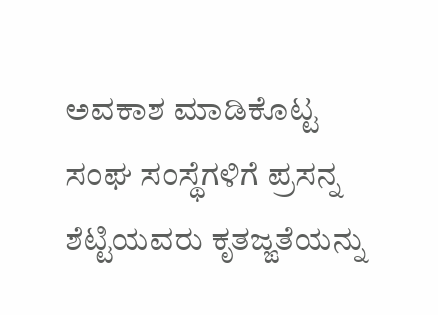ಅವಕಾಶ ಮಾಡಿಕೊಟ್ಟ ಸಂಘ ಸಂಸ್ಥೆಗಳಿಗೆ ಪ್ರಸನ್ನ ಶೆಟ್ಟಿಯವರು ಕೃತಜ್ಙತೆಯನ್ನು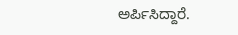ಅರ್ಪಿಸಿದ್ದಾರೆ.